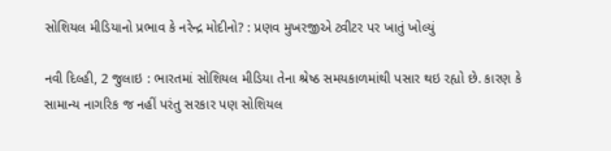સોશિયલ મીડિયાનો પ્રભાવ કે નરેન્દ્ર મોદીનો? : પ્રણવ મુખરજીએ ટ્વીટર પર ખાતું ખોલ્યું

નવી દિલ્હી, 2 જુલાઇ : ભારતમાં સોશિયલ મીડિયા તેના શ્રેષ્ઠ સમયકાળમાંથી પસાર થઇ રહ્યો છે. કારણ કે સામાન્ય નાગરિક જ નહીં પરંતુ સરકાર પણ સોશિયલ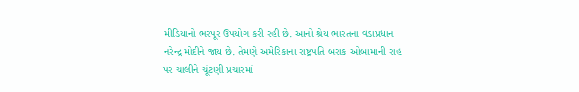મીડિયાનો ભરપૂર ઉપયોગ કરી રહી છે. આનો શ્રેય ભારતના વડાપ્રધાન નરેન્દ્ર મોદીને જાય છે. તેમણે અમેરિકાના રાષ્ટ્રપતિ બરાક ઓબામાની રાહ પર ચાલીને ચૂંટણી પ્રચારમાં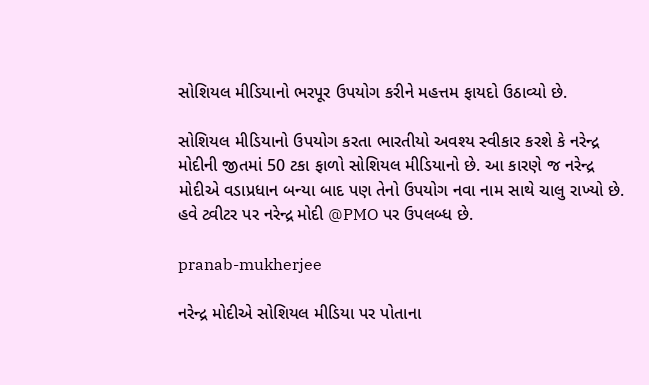સોશિયલ મીડિયાનો ભરપૂર ઉપયોગ કરીને મહત્તમ ફાયદો ઉઠાવ્યો છે.

સોશિયલ મીડિયાનો ઉપયોગ કરતા ભારતીયો અવશ્ય સ્વીકાર કરશે કે નરેન્દ્ર મોદીની જીતમાં 50 ટકા ફાળો સોશિયલ મીડિયાનો છે. આ કારણે જ નરેન્દ્ર મોદીએ વડાપ્રધાન બન્યા બાદ પણ તેનો ઉપયોગ નવા નામ સાથે ચાલુ રાખ્યો છે. હવે ટ્વીટર પર નરેન્દ્ર મોદી @PMO પર ઉપલબ્ધ છે.

pranab-mukherjee

નરેન્દ્ર મોદીએ સોશિયલ મીડિયા પર પોતાના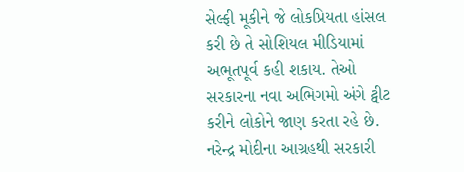સેલ્ફી મૂકીને જે લોકપ્રિયતા હાંસલ કરી છે તે સોશિયલ મીડિયામાં અભૂતપૂર્વ કહી શકાય. તેઓ સરકારના નવા અભિગમો અંગે ટ્વીટ કરીને લોકોને જાણ કરતા રહે છે. નરેન્દ્ર મોદીના આગ્રહથી સરકારી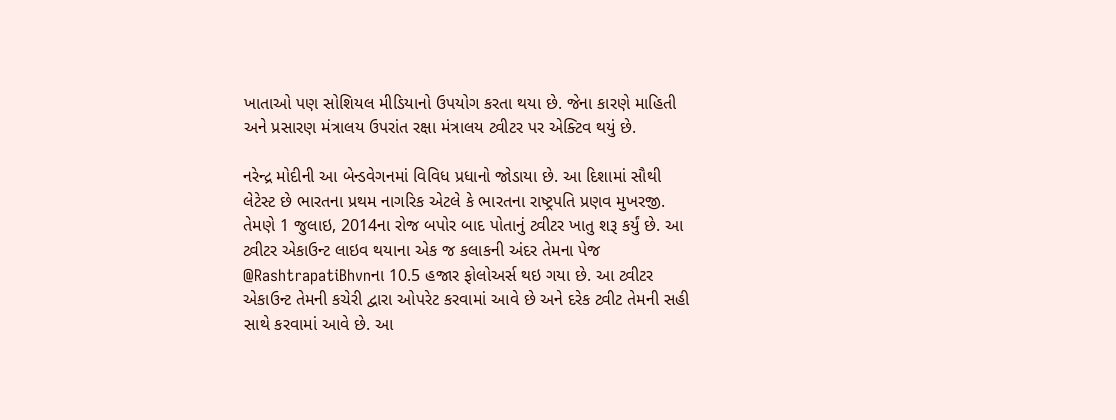ખાતાઓ પણ સોશિયલ મીડિયાનો ઉપયોગ કરતા થયા છે. જેના કારણે માહિતી અને પ્રસારણ મંત્રાલય ઉપરાંત રક્ષા મંત્રાલય ટ્વીટર પર એક્ટિવ થયું છે.

નરેન્દ્ર મોદીની આ બેન્ડવેગનમાં વિવિધ પ્રધાનો જોડાયા છે. આ દિશામાં સૌથી લેટેસ્ટ છે ભારતના પ્રથમ નાગરિક એટલે કે ભારતના રાષ્ટ્રપતિ પ્રણવ મુખરજી. તેમણે 1 જુલાઇ, 2014ના રોજ બપોર બાદ પોતાનું ટ્વીટર ખાતુ શરૂ કર્યું છે. આ ટ્વીટર એકાઉન્ટ લાઇવ થયાના એક જ કલાકની અંદર તેમના પેજ @RashtrapatiBhvnના 10.5 હજાર ફોલોઅર્સ થઇ ગયા છે. આ ટ્વીટર એકાઉન્ટ તેમની કચેરી દ્વારા ઓપરેટ કરવામાં આવે છે અને દરેક ટ્વીટ તેમની સહી સાથે કરવામાં આવે છે. આ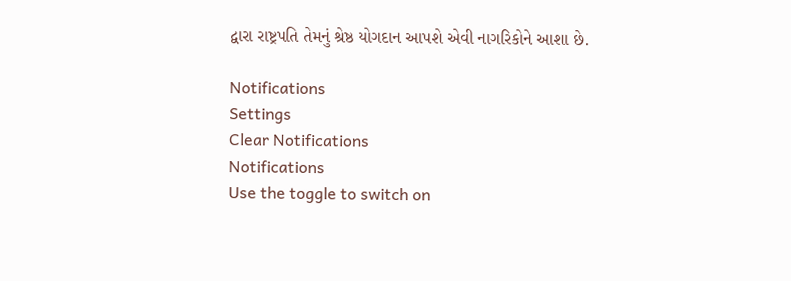દ્વારા રાષ્ટ્રપતિ તેમનું શ્રેષ્ઠ યોગદાન આપશે એવી નાગરિકોને આશા છે.

Notifications
Settings
Clear Notifications
Notifications
Use the toggle to switch on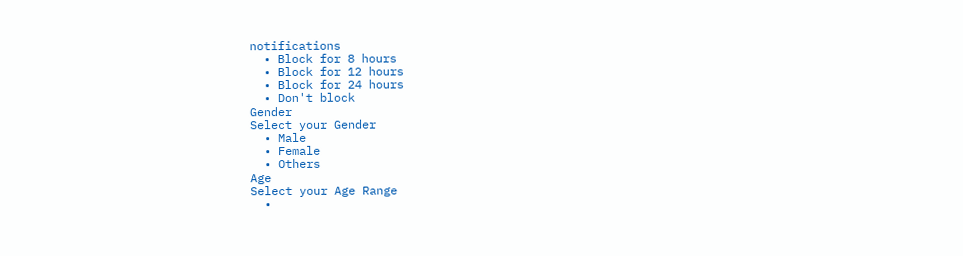notifications
  • Block for 8 hours
  • Block for 12 hours
  • Block for 24 hours
  • Don't block
Gender
Select your Gender
  • Male
  • Female
  • Others
Age
Select your Age Range
  •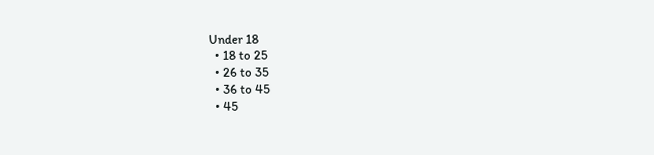Under 18
  • 18 to 25
  • 26 to 35
  • 36 to 45
  • 45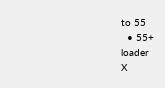to 55
  • 55+
loader
X